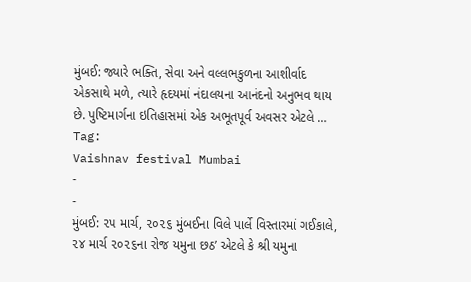મુંબઈ: જ્યારે ભક્તિ, સેવા અને વલ્લભકુળના આશીર્વાદ એકસાથે મળે, ત્યારે હૃદયમાં નંદાલયના આનંદનો અનુભવ થાય છે. પુષ્ટિમાર્ગના ઇતિહાસમાં એક અભૂતપૂર્વ અવસર એટલે …
Tag:
Vaishnav festival Mumbai
-
-
મુંબઈ: ૨૫ માર્ચ, ૨૦૨૬ મુંબઈના વિલે પાર્લે વિસ્તારમાં ગઈકાલે, ૨૪ માર્ચ ૨૦૨૬ના રોજ યમુના છઠ’ એટલે કે શ્રી યમુના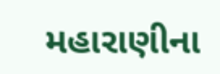મહારાણીના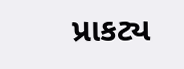પ્રાકટ્ય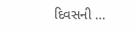દિવસની …